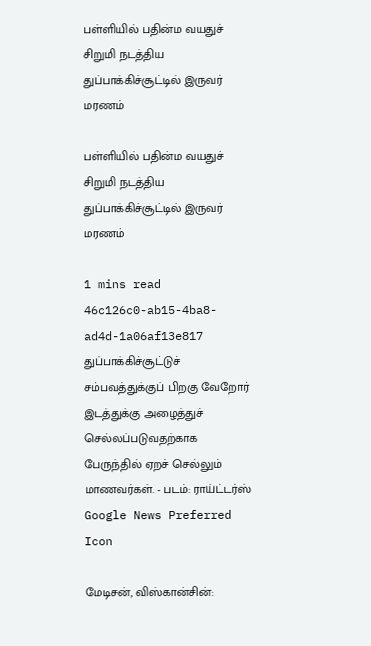பள்ளியில் பதின்ம வயதுச் சிறுமி நடத்திய துப்பாக்கிச்சூட்டில் இருவர் மரணம்

பள்ளியில் பதின்ம வயதுச் சிறுமி நடத்திய துப்பாக்கிச்சூட்டில் இருவர் மரணம்

1 mins read
46c126c0-ab15-4ba8-ad4d-1a06af13e817
துப்பாக்கிச்சூட்டுச் சம்பவத்துக்குப் பிறகு வேறோர் இடத்துக்கு அழைத்துச் செல்லப்படுவதற்காக பேருந்தில் ஏறச் செல்லும் மாணவர்கள். - படம்: ராய்ட்டர்ஸ்
Google News Preferred Icon

மேடிசன், விஸ்கான்சின்: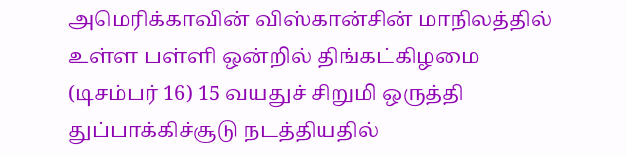அமெரிக்காவின் விஸ்கான்சின் மாநிலத்தில் உள்ள பள்ளி ஒன்றில் திங்கட்கிழமை (டிசம்பர் 16) 15 வயதுச் சிறுமி ஒருத்தி துப்பாக்கிச்சூடு நடத்தியதில்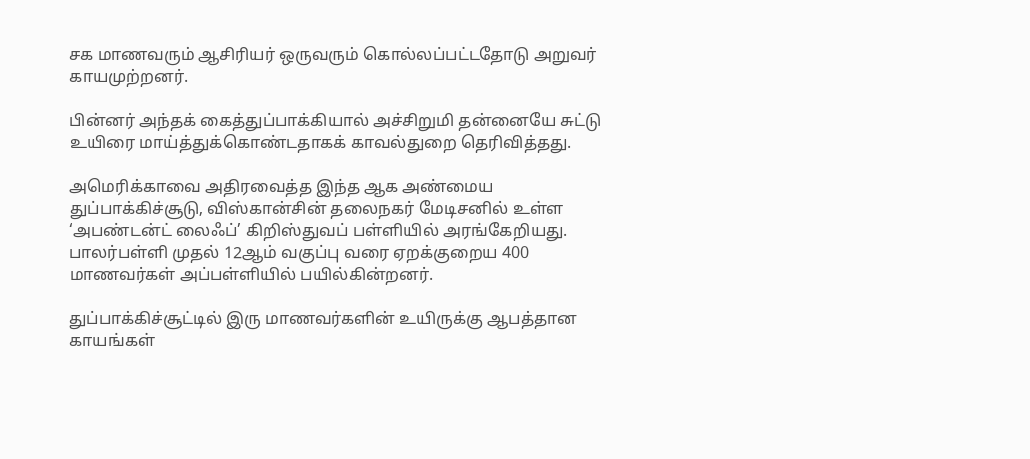சக மாணவரும் ஆசிரியர் ஒருவரும் கொல்லப்பட்டதோடு அறுவர் காயமுற்றனர்.

பின்னர் அந்தக் கைத்துப்பாக்கியால் அச்சிறுமி தன்னையே சுட்டு உயிரை மாய்த்துக்கொண்டதாகக் காவல்துறை தெரிவித்தது.

அமெரிக்காவை அதிரவைத்த இந்த ஆக அண்மைய துப்பாக்கிச்சூடு, விஸ்கான்சின் தலைநகர் மேடிசனில் உள்ள ‘அபண்டன்ட் லைஃப்’ கிறிஸ்துவப் பள்ளியில் அரங்கேறியது. பாலர்பள்ளி முதல் 12ஆம் வகுப்பு வரை ஏறக்குறைய 400 மாணவர்கள் அப்பள்ளியில் பயில்கின்றனர்.

துப்பாக்கிச்சூட்டில் இரு மாணவர்களின் உயிருக்கு ஆபத்தான காயங்கள்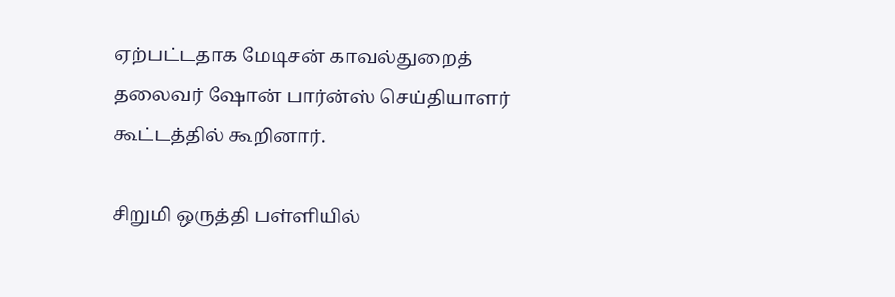ஏற்பட்டதாக மேடிசன் காவல்துறைத் தலைவர் ஷோன் பார்ன்ஸ் செய்தியாளர் கூட்டத்தில் கூறினார்.

சிறுமி ஒருத்தி பள்ளியில்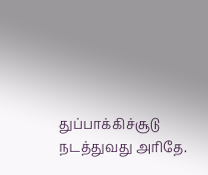துப்பாக்கிச்சூடு நடத்துவது அரிதே.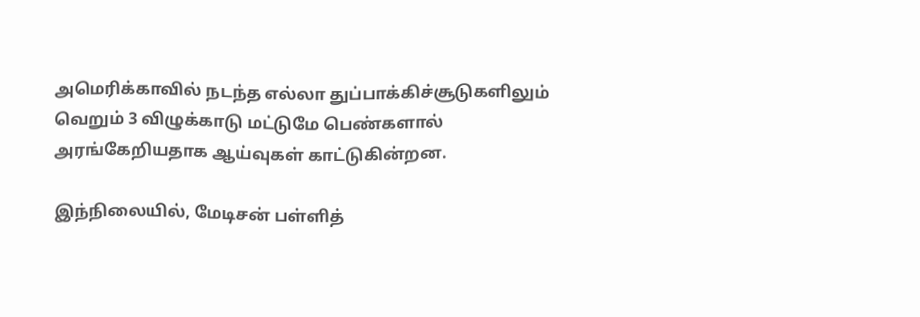அமெரிக்காவில் நடந்த எல்லா துப்பாக்கிச்சூடுகளிலும் வெறும் 3 விழுக்காடு மட்டுமே பெண்களால் அரங்கேறியதாக ஆய்வுகள் காட்டுகின்றன.

இந்நிலையில், மேடிசன் பள்ளித்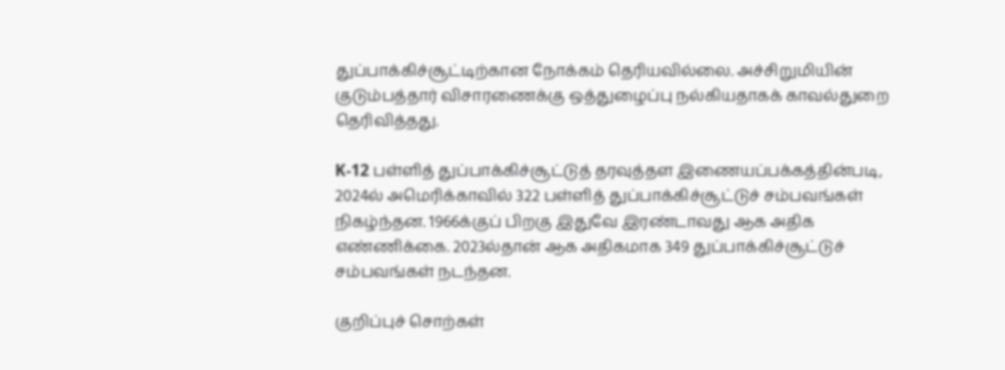துப்பாக்கிச்சூட்டிற்கான நோக்கம் தெரியவில்லை. அச்சிறுமியின் குடும்பத்தார் விசாரணைக்கு ஒத்துழைப்பு நல்கியதாகக் காவல்துறை தெரிவித்தது.

K-12 பள்ளித் துப்பாக்கிச்சூட்டுத் தரவுத்தள இணையப்பக்கத்தின்படி, 2024ல் அமெரிக்காவில் 322 பள்ளித் துப்பாக்கிச்சூட்டுச் சம்பவங்கள் நிகழ்ந்தன. 1966க்குப் பிறகு இதுவே இரண்டாவது ஆக அதிக எண்ணிக்கை. 2023ல்தான் ஆக அதிகமாக 349 துப்பாக்கிச்சூட்டுச் சம்பவங்கள் நடந்தன.

குறிப்புச் சொற்கள்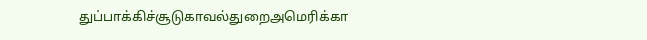துப்பாக்கிச்சூடுகாவல்துறைஅமெரிக்கா